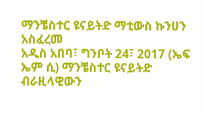ማንቼስተር ዩናይትድ ማቲውስ ኩንሀን አስፈረመ
አዲስ አበባ፣ ግንቦት 24፣ 2017 (ኤፍ ኤም ሲ) ማንቼስተር ዩናይትድ ብራዚላዊውን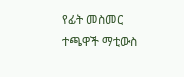የፊት መስመር ተጫዋች ማቲውስ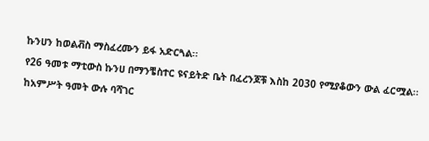ኩንሀን ከወልቭስ ማስፈረሙን ይፋ አድርጓል፡፡
የ26 ዓመቱ ማቲውስ ኩንሀ በማንቼስተር ዩናይትድ ቤት በፈረንጆቹ እስከ 2030 የሚያቆውን ውል ፈርሟል፡፡
ከአምሥት ዓመት ውሉ ባሻገር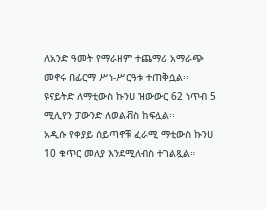ለአንድ ዓመት የማራዘም ተጨማሪ አማራጭ መኖሩ በፊርማ ሥነ-ሥርዓቱ ተጠቅሷል፡፡
ዩናይትድ ለማቲውስ ኩንሀ ዝውውር 62 ነጥብ 5 ሚሊየን ፓውንድ ለወልቭስ ከፍሏል፡፡
አዲሱ የቀያይ ሰይጣኖቹ ፈራሚ ማቲውስ ኩንሀ 10 ቁጥር መለያ እንደሚለብስ ተገልጿል።